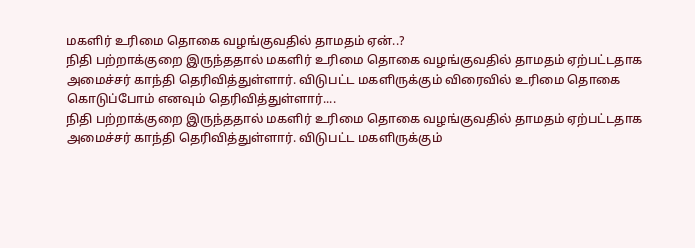மகளிர் உரிமை தொகை வழங்குவதில் தாமதம் ஏன்..?
நிதி பற்றாக்குறை இருந்ததால் மகளிர் உரிமை தொகை வழங்குவதில் தாமதம் ஏற்பட்டதாக அமைச்சர் காந்தி தெரிவித்துள்ளார். விடுபட்ட மகளிருக்கும் விரைவில் உரிமை தொகை கொடுப்போம் எனவும் தெரிவித்துள்ளார்....
நிதி பற்றாக்குறை இருந்ததால் மகளிர் உரிமை தொகை வழங்குவதில் தாமதம் ஏற்பட்டதாக அமைச்சர் காந்தி தெரிவித்துள்ளார். விடுபட்ட மகளிருக்கும்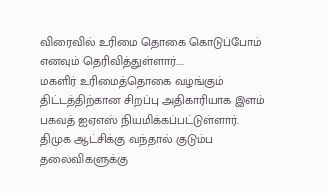விரைவில் உரிமை தொகை கொடுப்போம் எனவும் தெரிவித்துள்ளார்....
மகளிர் உரிமைத்தொகை வழங்கும் திட்டத்திற்கான சிறப்பு அதிகாரியாக இளம் பகவத் ஐஏஎஸ் நியமிக்கப்பட்டுள்ளார். திமுக ஆட்சிக்கு வந்தால் குடும்ப தலைவிகளுக்கு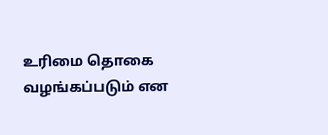உரிமை தொகை வழங்கப்படும் என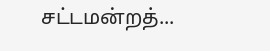சட்டமன்றத்...